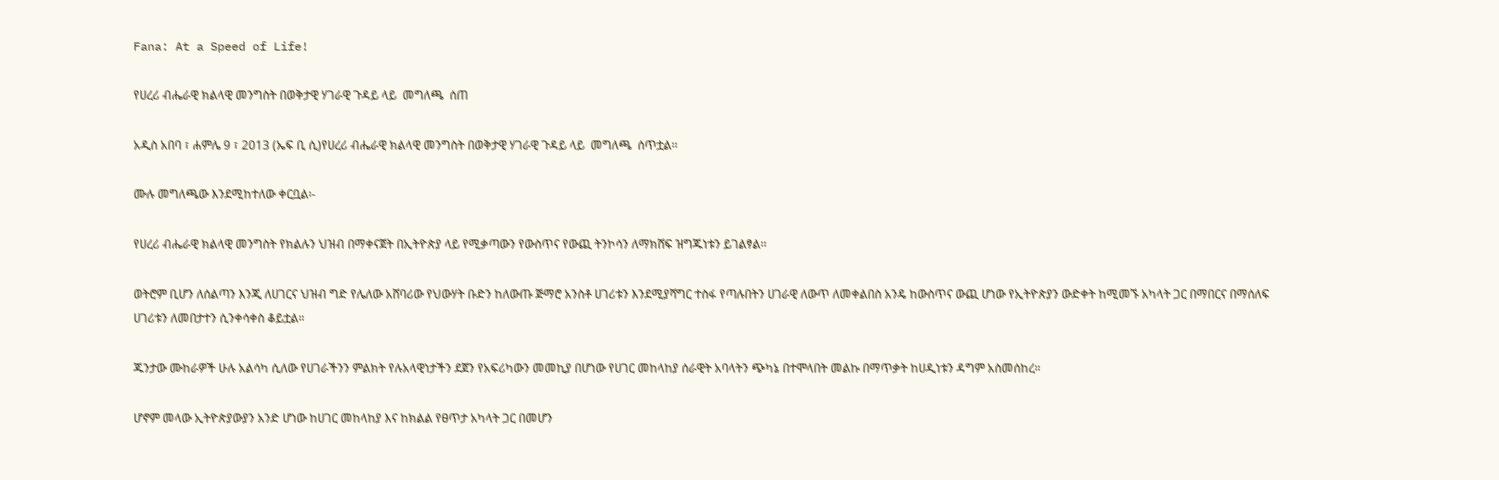Fana: At a Speed of Life!

የሀረሪ ብሔራዊ ክልላዊ መንግስት በወቅታዊ ሃገራዊ ጉዳይ ላይ  መግለጫ  ሰጠ

አዲስ አበባ ፣ ሐምሌ 9 ፣ 2013 (ኤፍ ቢ ሲ)የሀረሪ ብሔራዊ ክልላዊ መንግስት በወቅታዊ ሃገራዊ ጉዳይ ላይ  መግለጫ  ሰጥቷል፡፡

ሙሉ መግለጫው እንደሚከተለው ቀርቧል፡-

የሀረሪ ብሔራዊ ክልላዊ መንግስት የክልሉን ህዝብ በማቀናጀት በኢትዮጵያ ላይ የሚቃጣውን የውስጥና የውጪ ትንኮሳን ለማክሸፍ ዝግጁነቱን ይገልፃል፡፡

ወትሮም ቢሆን ለሰልጣን እንጂ ለሀገርና ህዝብ ግድ የሌለው አሸባሪው የህውሃት ቡድን ከለውጡ ጅማሮ አንስቶ ሀገሪቱን እንደሚያሻግር ተስፋ የጣሉበትን ሀገራዊ ለውጥ ለመቀልበስ አንዴ ከውስጥና ውጪ ሆነው የኢትዮጵያን ውድቀት ከሚመኙ አካላት ጋር በማበርና በማሰለፍ ሀገሪቱን ለመበታተን ሲንቀሳቀስ ቆይቷል።

ጁንታው ሙከራዎች ሁሉ አልሳካ ሲለው የሀገራችንን ምልክት የሉአላዊነታችን ደጀን የአፍሪካውን መመኪያ በሆነው የሀገር መከላከያ ሰራዊት አባላትን ጭካኔ በተሞላበት መልኩ በማጥቃት ከሀዲነቱን ዳግም አስመሰከረ።

ሆኖም መላው ኢትዮጵያውያን አንድ ሆነው ከሀገር መከላከያ እና ከክልል የፀጥታ አካላት ጋር በመሆን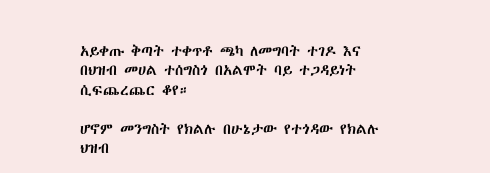አይቀጡ ቅጣት ተቀጥቶ ጫካ ለመግባት ተገዶ እና በህዝብ መሀል ተሰግስጎ በአልሞት ባይ ተጋዳይነት ሲፍጨረጨር ቆየ።

ሆኖም መንግስት የክልሉ በሁኔታው የተጎዳው የክልሉ ህዝብ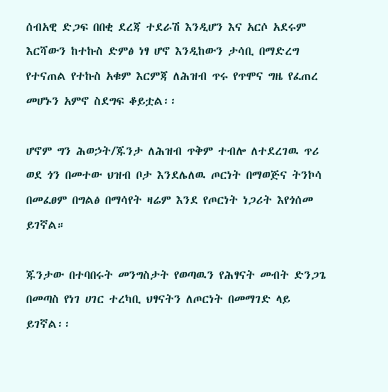ሰብአዊ ድጋፍ በበቂ ደረጃ ተደራሽ እንዲሆን እና አርሶ አደሩም እርሻውን ከተኩስ ድምፅ ነፃ ሆኖ እንዲከውን ታሳቢ በማድረግ የተናጠል የተኩስ አቁም እርምጃ ለሕዝብ ጥሩ የጥሞና ግዜ የፈጠረ መሆኑን አምኖ ስደግፍ ቆይቷል፡፡

ሆኖም ግን ሕወኃት/ጁንታ ለሕዝብ ጥቅም ተብሎ ለተደረገዉ ጥሪ ወደ ጎን በመተው ህዝብ ቦታ እንደሌለዉ ጦርነት በማወጅና ትንኮሳ በመፈፀም በግልፅ በማሳየት ዛሬም እንደ የጦርነት ነጋሪት እየጎሰመ ይገኛል።

ጁንታው በተባበሩት መንግስታት የወጣዉን የሕፃናት መብት ድንጋጌ በመጣስ የነገ ሀገር ተረካቢ ህፃናትን ለጦርነት በመማገድ ላይ ይገኛል፡፡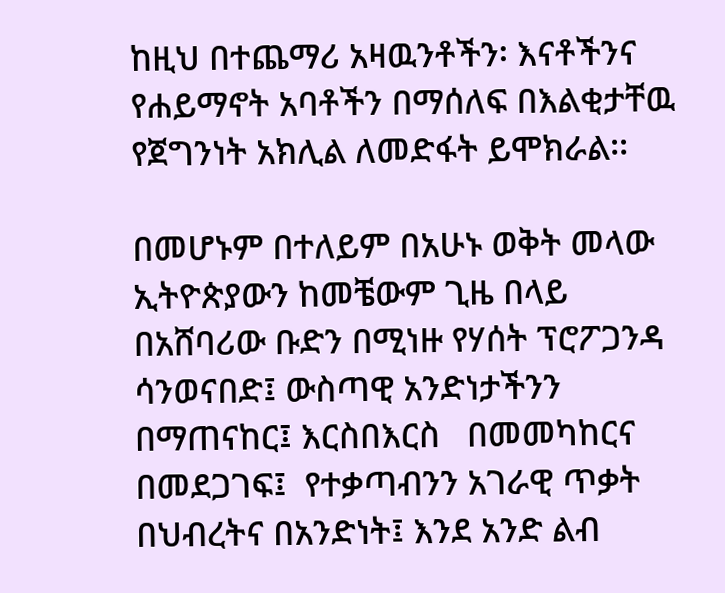ከዚህ በተጨማሪ አዛዉንቶችን፡ እናቶችንና የሐይማኖት አባቶችን በማሰለፍ በእልቂታቸዉ የጀግንነት አክሊል ለመድፋት ይሞክራል፡፡

በመሆኑም በተለይም በአሁኑ ወቅት መላው ኢትዮጵያውን ከመቼውም ጊዜ በላይ  በአሸባሪው ቡድን በሚነዙ የሃሰት ፕሮፖጋንዳ ሳንወናበድ፤ ውስጣዊ አንድነታችንን በማጠናከር፤ እርስበእርስ   በመመካከርና በመደጋገፍ፤  የተቃጣብንን አገራዊ ጥቃት በህብረትና በአንድነት፤ እንደ አንድ ልብ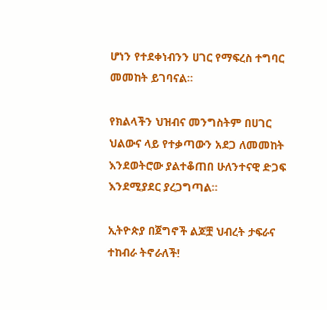ሆነን የተደቀነብንን ሀገር የማፍረስ ተግባር መመከት ይገባናል።

የክልላችን ህዝብና መንግስትም በሀገር ህልውና ላይ የተቃጣውን አደጋ ለመመከት እንደወትሮው ያልተቆጠበ ሁለንተናዊ ድጋፍ እንደሚያደር ያረጋግጣል።

ኢትዮጵያ በጀግኖች ልጆቿ ህብረት ታፍራና ተከብራ ትኖራለች!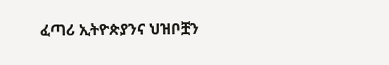ፈጣሪ ኢትዮጵያንና ህዝቦቿን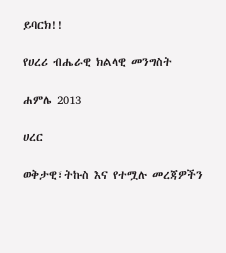ይባርክ!!

የሀረሪ ብሔራዊ ክልላዊ መንግስት

ሐምሌ 2013

ሀረር

ወቅታዊ፣ትኩስ እና የተሟሉ መረጃዎችን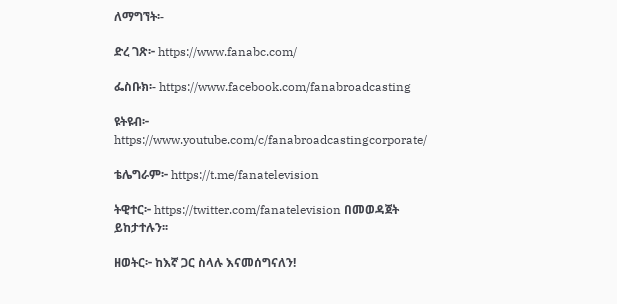ለማግኘት፡-

ድረ ገጽ፦ https://www.fanabc.com/

ፌስቡክ፡- https://www.facebook.com/fanabroadcasting

ዩትዩብ፦ https://www.youtube.com/c/fanabroadcastingcorporate/

ቴሌግራም፦ https://t.me/fanatelevision

ትዊተር፦ https://twitter.com/fanatelevision በመወዳጀት ይከታተሉን፡፡

ዘወትር፦ ከእኛ ጋር ስላሉ እናመሰግናለን!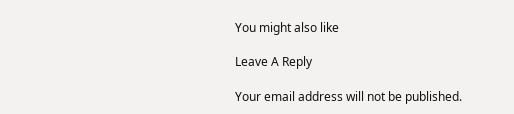You might also like

Leave A Reply

Your email address will not be published.